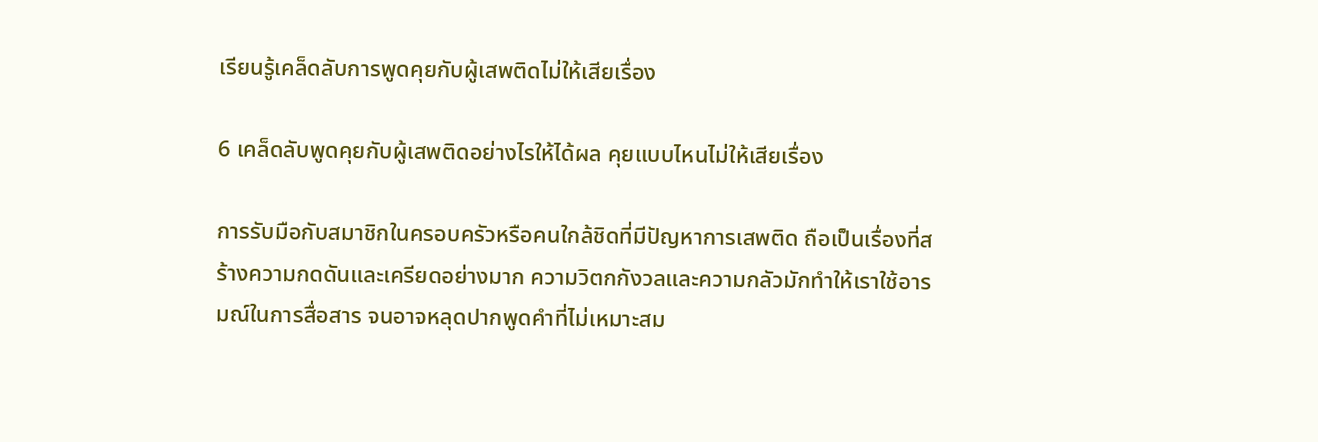เรียนรู้เคล็ดลับการพูดคุยกับผู้เสพติดไม่ให้เสียเรื่อง

6 เคล็ดลับพูดคุยกับผู้เสพติดอย่างไรให้ได้ผล คุยแบบไหนไม่ให้เสียเรื่อง

การรับมือกับสมาชิกในครอบครัวหรือคนใกล้ชิดที่มีปัญหาการเสพติด ถือเป็นเรื่องที่สร้างความกดดันและเครียดอย่างมาก ความวิตกกังวลและความกลัวมักทำให้เราใช้อารมณ์ในการสื่อสาร จนอาจหลุดปากพูดคำที่ไม่เหมาะสม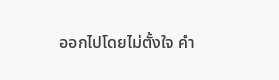ออกไปโดยไม่ตั้งใจ คำ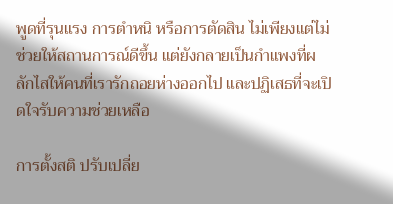พูดที่รุนแรง การตำหนิ หรือการตัดสิน ไม่เพียงแต่ไม่ช่วยให้สถานการณ์ดีขึ้น แต่ยังกลายเป็นกำแพงที่ผลักไสให้คนที่เรารักถอยห่างออกไป และปฏิเสธที่จะเปิดใจรับความช่วยเหลือ

การตั้งสติ ปรับเปลี่ย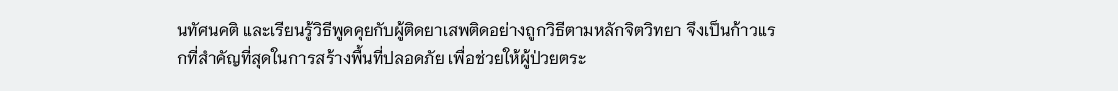นทัศนคติ และเรียนรู้วิธีพูดคุยกับผู้ติดยาเสพติดอย่างถูกวิธีตามหลักจิตวิทยา จึงเป็นก้าวแรกที่สำคัญที่สุดในการสร้างพื้นที่ปลอดภัย เพื่อช่วยให้ผู้ป่วยตระ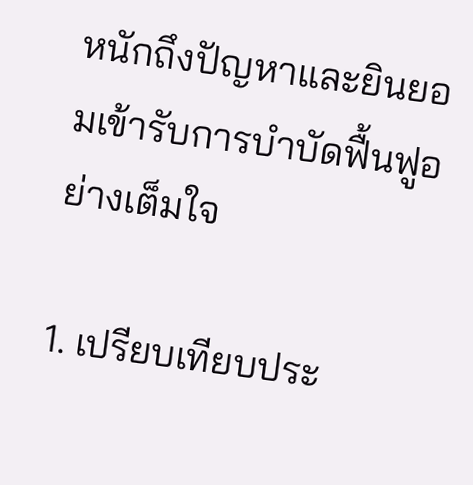หนักถึงปัญหาและยินยอมเข้ารับการบำบัดฟื้นฟูอย่างเต็มใจ

1. เปรียบเทียบประ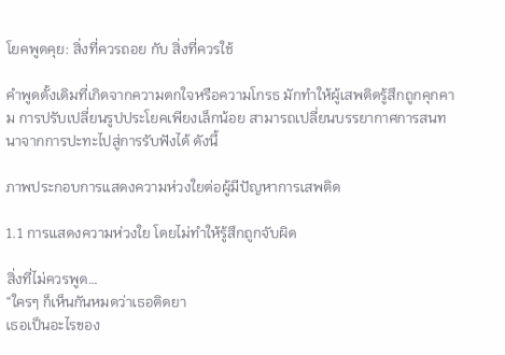โยคพูดคุย: สิ่งที่ควรถอย กับ สิ่งที่ควรใช้

คำพูดดั้งเดิมที่เกิดจากความตกใจหรือความโกรธ มักทำให้ผู้เสพติดรู้สึกถูกคุกคาม การปรับเปลี่ยนรูปประโยคเพียงเล็กน้อย สามารถเปลี่ยนบรรยากาศการสนทนาจากการปะทะไปสู่การรับฟังได้ ดังนี้

ภาพประกอบการแสดงความห่วงใยต่อผู้มีปัญหาการเสพติด

1.1 การแสดงความห่วงใย โดยไม่ทำให้รู้สึกถูกจับผิด

สิ่งที่ไม่ควรพูด…
“ใครๆ ก็เห็นกันหมดว่าเธอติดยา
เธอเป็นอะไรของ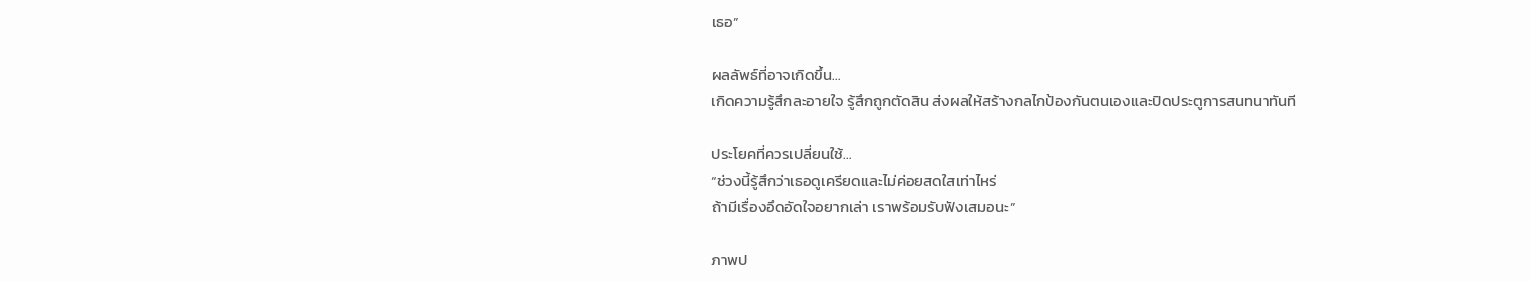เธอ”

ผลลัพธ์ที่อาจเกิดขึ้น…
เกิดความรู้สึกละอายใจ รู้สึกถูกตัดสิน ส่งผลให้สร้างกลไกป้องกันตนเองและปิดประตูการสนทนาทันที

ประโยคที่ควรเปลี่ยนใช้…
“ช่วงนี้รู้สึกว่าเธอดูเครียดและไม่ค่อยสดใสเท่าไหร่
ถ้ามีเรื่องอึดอัดใจอยากเล่า เราพร้อมรับฟังเสมอนะ”

ภาพป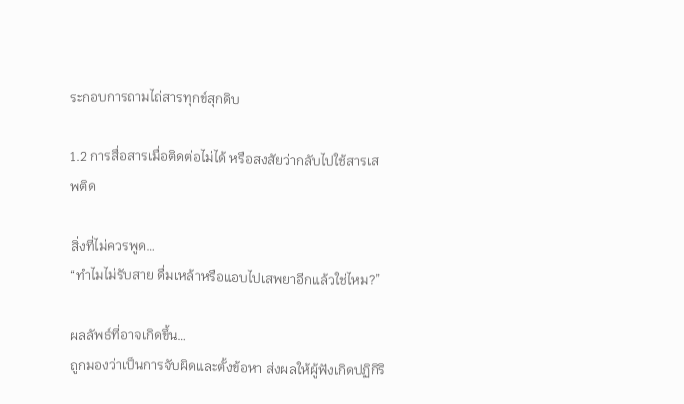ระกอบการถามไถ่สารทุกข์สุกดิบ

1.2 การสื่อสารเมื่อติดต่อไม่ได้ หรือสงสัยว่ากลับไปใช้สารเสพติด

สิ่งที่ไม่ควรพูด…
“ทำไมไม่รับสาย ดื่มเหล้าหรือแอบไปเสพยาอีกแล้วใช่ไหม?”

ผลลัพธ์ที่อาจเกิดขึ้น…
ถูกมองว่าเป็นการจับผิดและตั้งข้อหา ส่งผลให้ผู้ฟังเกิดปฏิกิริ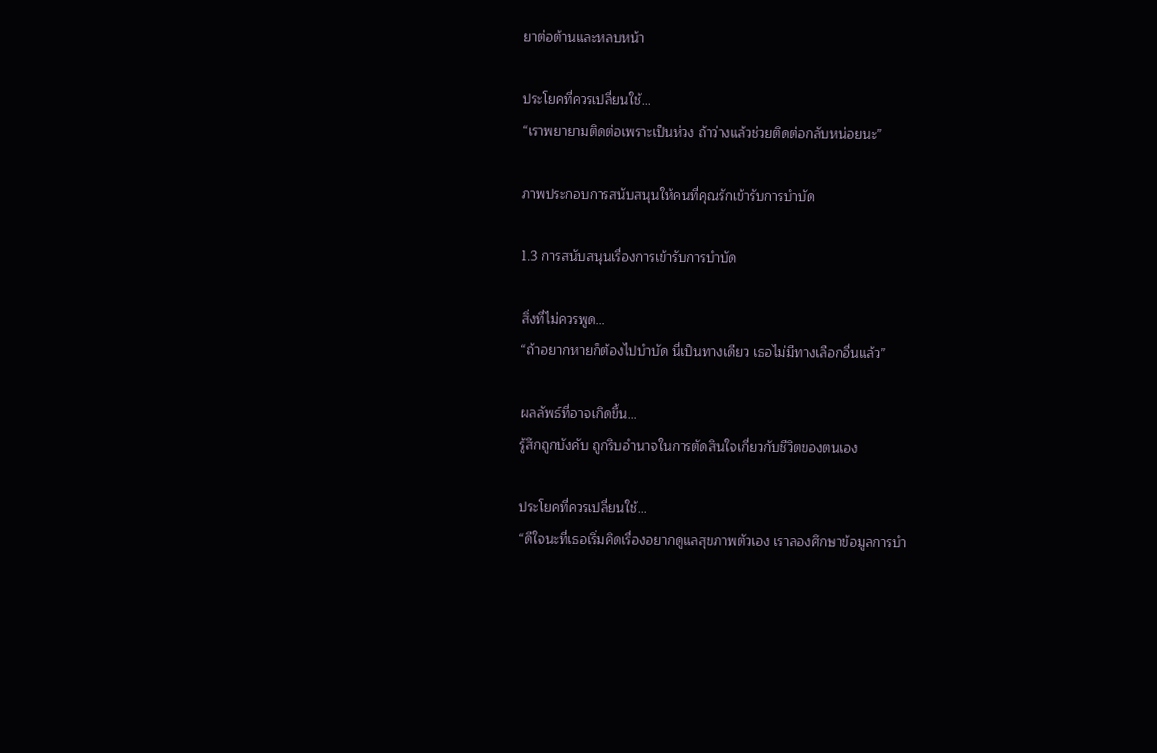ยาต่อต้านและหลบหน้า

ประโยคที่ควรเปลี่ยนใช้…
“เราพยายามติดต่อเพราะเป็นห่วง ถ้าว่างแล้วช่วยติดต่อกลับหน่อยนะ”

ภาพประกอบการสนับสนุนให้คนที่คุณรักเข้ารับการบำบัด

1.3 การสนับสนุนเรื่องการเข้ารับการบำบัด

สิ่งที่ไม่ควรพูด…
“ถ้าอยากหายก็ต้องไปบำบัด นี่เป็นทางเดียว เธอไม่มีทางเลือกอื่นแล้ว”

ผลลัพธ์ที่อาจเกิดขึ้น…
รู้สึกถูกบังคับ ถูกริบอำนาจในการตัดสินใจเกี่ยวกับชีวิตของตนเอง

ประโยคที่ควรเปลี่ยนใช้…
“ดีใจนะที่เธอเริ่มคิดเรื่องอยากดูแลสุขภาพตัวเอง เราลองศึกษาข้อมูลการบำ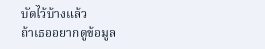บัดไว้บ้างแล้ว
ถ้าเธออยากดูข้อมูล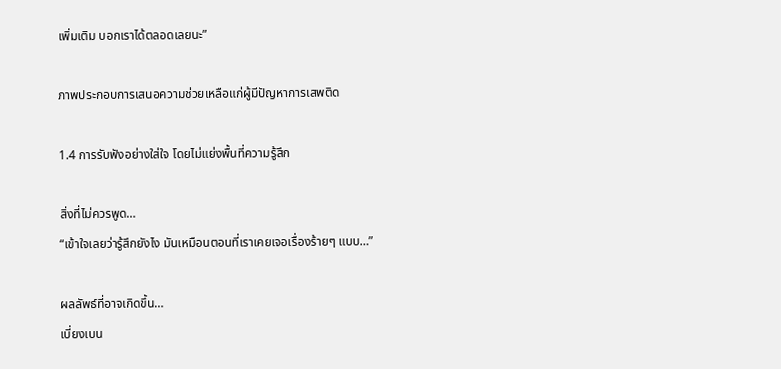เพิ่มเติม บอกเราได้ตลอดเลยนะ”

ภาพประกอบการเสนอความช่วยเหลือแก่ผู้มีปัญหาการเสพติด

1.4 การรับฟังอย่างใส่ใจ โดยไม่แย่งพื้นที่ความรู้สึก

สิ่งที่ไม่ควรพูด…
“เข้าใจเลยว่ารู้สึกยังไง มันเหมือนตอนที่เราเคยเจอเรื่องร้ายๆ แบบ…”

ผลลัพธ์ที่อาจเกิดขึ้น…
เบี่ยงเบน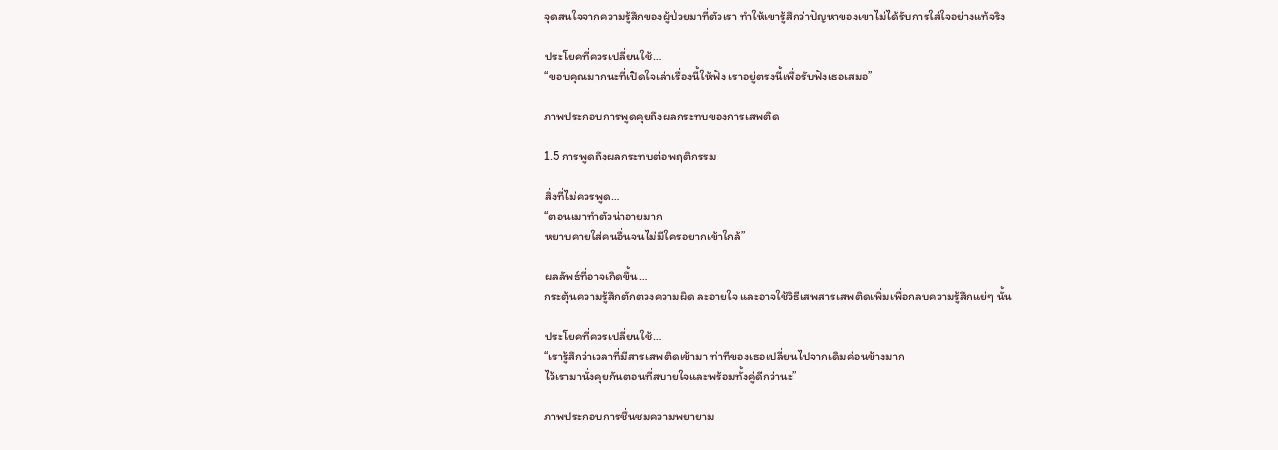จุดสนใจจากความรู้สึกของผู้ป่วยมาที่ตัวเรา ทำให้เขารู้สึกว่าปัญหาของเขาไม่ได้รับการใส่ใจอย่างแท้จริง

ประโยคที่ควรเปลี่ยนใช้…
“ขอบคุณมากนะที่เปิดใจเล่าเรื่องนี้ให้ฟัง เราอยู่ตรงนี้เพื่อรับฟังเธอเสมอ”

ภาพประกอบการพูดคุยถึงผลกระทบของการเสพติด

1.5 การพูดถึงผลกระทบต่อพฤติกรรม

สิ่งที่ไม่ควรพูด…
“ตอนเมาทำตัวน่าอายมาก
หยาบคายใส่คนอื่นจนไม่มีใครอยากเข้าใกล้”

ผลลัพธ์ที่อาจเกิดขึ้น…
กระตุ้นความรู้สึกตักตวงความผิด ละอายใจ และอาจใช้วิธีเสพสารเสพติดเพิ่มเพื่อกลบความรู้สึกแย่ๆ นั้น

ประโยคที่ควรเปลี่ยนใช้…
“เรารู้สึกว่าเวลาที่มีสารเสพติดเข้ามา ท่าทีของเธอเปลี่ยนไปจากเดิมค่อนข้างมาก
ไว้เรามานั่งคุยกันตอนที่สบายใจและพร้อมทั้งคู่ดีกว่านะ”

ภาพประกอบการชื่นชมความพยายาม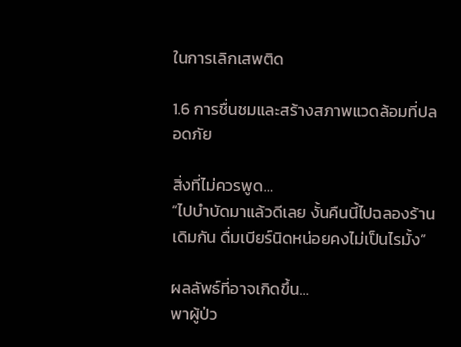ในการเลิกเสพติด

1.6 การชื่นชมและสร้างสภาพแวดล้อมที่ปลอดภัย

สิ่งที่ไม่ควรพูด…
“ไปบำบัดมาแล้วดีเลย งั้นคืนนี้ไปฉลองร้านเดิมกัน ดื่มเบียร์นิดหน่อยคงไม่เป็นไรมั้ง”

ผลลัพธ์ที่อาจเกิดขึ้น…
พาผู้ป่ว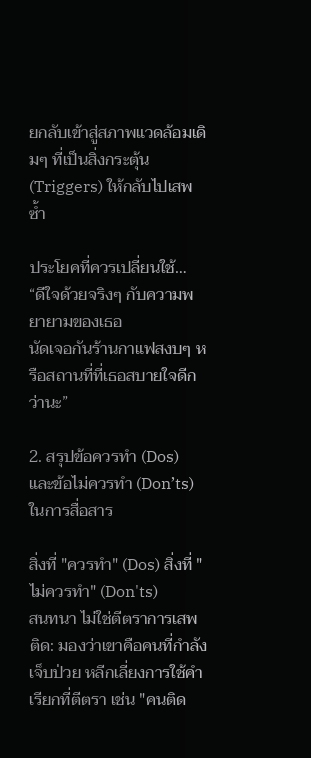ยกลับเข้าสู่สภาพแวดล้อมเดิมๆ ที่เป็นสิ่งกระตุ้น (Triggers) ให้กลับไปเสพซ้ำ

ประโยคที่ควรเปลี่ยนใช้…
“ดีใจด้วยจริงๆ กับความพยายามของเธอ
นัดเจอกันร้านกาแฟสงบๆ หรือสถานที่ที่เธอสบายใจดีกว่านะ”

2. สรุปข้อควรทำ (Dos) และข้อไม่ควรทำ (Don’ts) ในการสื่อสาร

สิ่งที่ "ควรทำ" (Dos) สิ่งที่ "ไม่ควรทำ" (Don'ts)
สนทนา ไม่ใช่ตีตราการเสพติด: มองว่าเขาคือคนที่กำลังเจ็บป่วย หลีกเลี่ยงการใช้คำเรียกที่ตีตรา เช่น "คนติด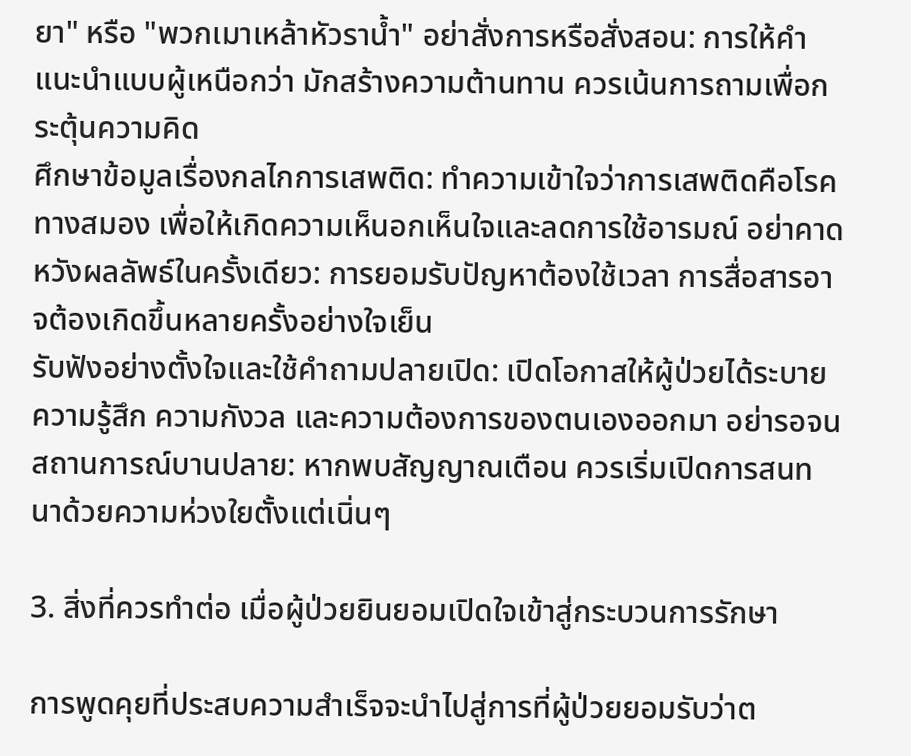ยา" หรือ "พวกเมาเหล้าหัวราน้ำ" อย่าสั่งการหรือสั่งสอน: การให้คำแนะนำแบบผู้เหนือกว่า มักสร้างความต้านทาน ควรเน้นการถามเพื่อกระตุ้นความคิด
ศึกษาข้อมูลเรื่องกลไกการเสพติด: ทำความเข้าใจว่าการเสพติดคือโรคทางสมอง เพื่อให้เกิดความเห็นอกเห็นใจและลดการใช้อารมณ์ อย่าคาดหวังผลลัพธ์ในครั้งเดียว: การยอมรับปัญหาต้องใช้เวลา การสื่อสารอาจต้องเกิดขึ้นหลายครั้งอย่างใจเย็น
รับฟังอย่างตั้งใจและใช้คำถามปลายเปิด: เปิดโอกาสให้ผู้ป่วยได้ระบายความรู้สึก ความกังวล และความต้องการของตนเองออกมา อย่ารอจนสถานการณ์บานปลาย: หากพบสัญญาณเตือน ควรเริ่มเปิดการสนทนาด้วยความห่วงใยตั้งแต่เนิ่นๆ

3. สิ่งที่ควรทำต่อ เมื่อผู้ป่วยยินยอมเปิดใจเข้าสู่กระบวนการรักษา

การพูดคุยที่ประสบความสำเร็จจะนำไปสู่การที่ผู้ป่วยยอมรับว่าต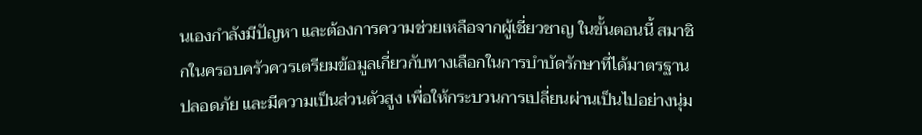นเองกำลังมีปัญหา และต้องการความช่วยเหลือจากผู้เชี่ยวชาญ ในขั้นตอนนี้ สมาชิกในครอบครัวควรเตรียมข้อมูลเกี่ยวกับทางเลือกในการบำบัดรักษาที่ได้มาตรฐาน ปลอดภัย และมีความเป็นส่วนตัวสูง เพื่อให้กระบวนการเปลี่ยนผ่านเป็นไปอย่างนุ่ม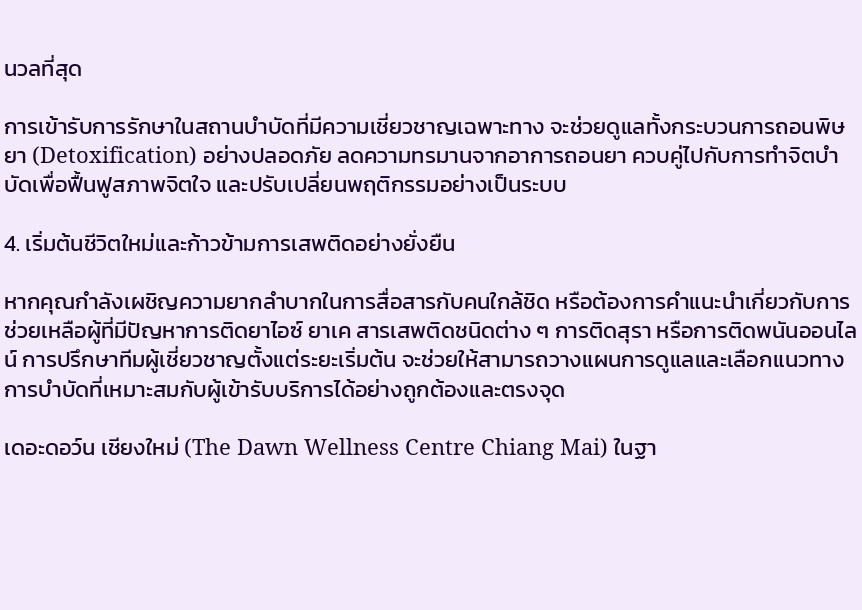นวลที่สุด

การเข้ารับการรักษาในสถานบำบัดที่มีความเชี่ยวชาญเฉพาะทาง จะช่วยดูแลทั้งกระบวนการถอนพิษยา (Detoxification) อย่างปลอดภัย ลดความทรมานจากอาการถอนยา ควบคู่ไปกับการทำจิตบำบัดเพื่อฟื้นฟูสภาพจิตใจ และปรับเปลี่ยนพฤติกรรมอย่างเป็นระบบ

4. เริ่มต้นชีวิตใหม่และก้าวข้ามการเสพติดอย่างยั่งยืน

หากคุณกำลังเผชิญความยากลำบากในการสื่อสารกับคนใกล้ชิด หรือต้องการคำแนะนำเกี่ยวกับการช่วยเหลือผู้ที่มีปัญหาการติดยาไอซ์ ยาเค สารเสพติดชนิดต่าง ๆ การติดสุรา หรือการติดพนันออนไลน์ การปรึกษาทีมผู้เชี่ยวชาญตั้งแต่ระยะเริ่มต้น จะช่วยให้สามารถวางแผนการดูแลและเลือกแนวทางการบำบัดที่เหมาะสมกับผู้เข้ารับบริการได้อย่างถูกต้องและตรงจุด

เดอะดอว์น เชียงใหม่ (The Dawn Wellness Centre Chiang Mai) ในฐา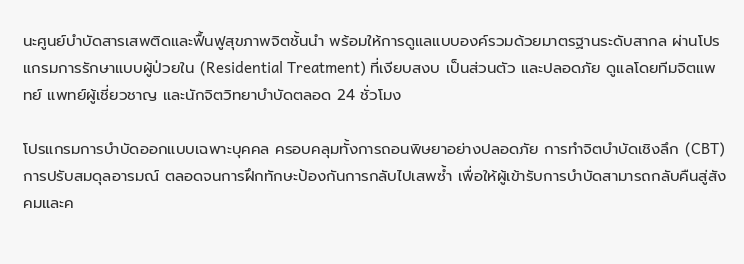นะศูนย์บำบัดสารเสพติดและฟื้นฟูสุขภาพจิตชั้นนำ พร้อมให้การดูแลแบบองค์รวมด้วยมาตรฐานระดับสากล ผ่านโปรแกรมการรักษาแบบผู้ป่วยใน (Residential Treatment) ที่เงียบสงบ เป็นส่วนตัว และปลอดภัย ดูแลโดยทีมจิตแพทย์ แพทย์ผู้เชี่ยวชาญ และนักจิตวิทยาบำบัดตลอด 24 ชั่วโมง

โปรแกรมการบำบัดออกแบบเฉพาะบุคคล ครอบคลุมทั้งการถอนพิษยาอย่างปลอดภัย การทำจิตบำบัดเชิงลึก (CBT) การปรับสมดุลอารมณ์ ตลอดจนการฝึกทักษะป้องกันการกลับไปเสพซ้ำ เพื่อให้ผู้เข้ารับการบำบัดสามารถกลับคืนสู่สังคมและค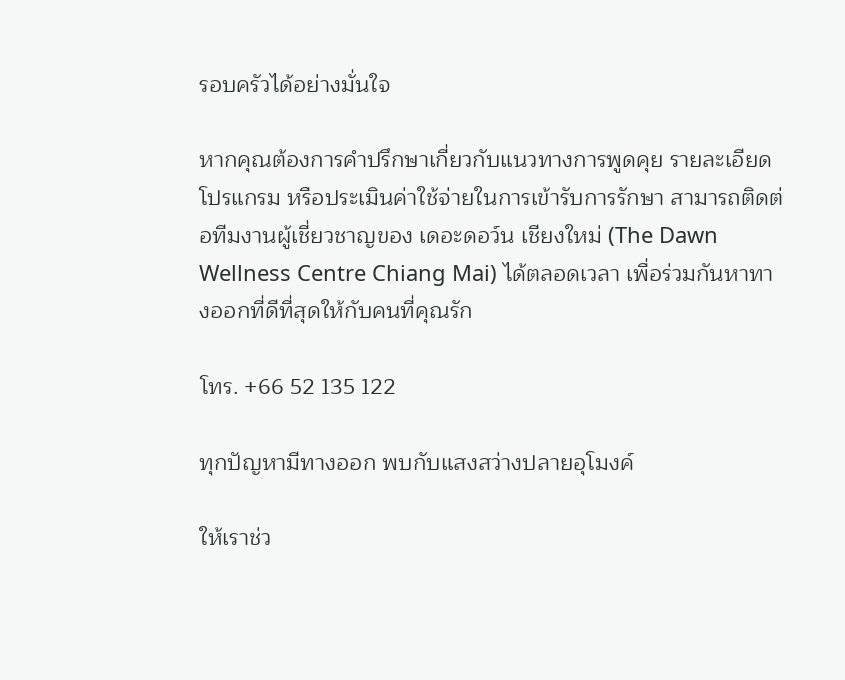รอบครัวได้อย่างมั่นใจ

หากคุณต้องการคำปรึกษาเกี่ยวกับแนวทางการพูดคุย รายละเอียดโปรแกรม หรือประเมินค่าใช้จ่ายในการเข้ารับการรักษา สามารถติดต่อทีมงานผู้เชี่ยวชาญของ เดอะดอว์น เชียงใหม่ (The Dawn Wellness Centre Chiang Mai) ได้ตลอดเวลา เพื่อร่วมกันหาทางออกที่ดีที่สุดให้กับคนที่คุณรัก

โทร. +66 52 135 122

ทุกปัญหามีทางออก พบกับแสงสว่างปลายอุโมงค์

ให้เราช่ว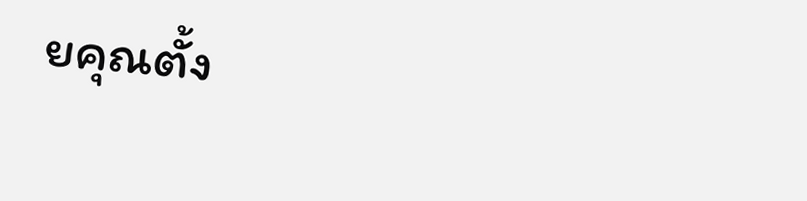ยคุณตั้ง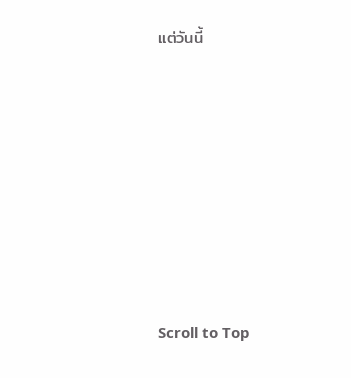แต่วันนี้









Scroll to Top